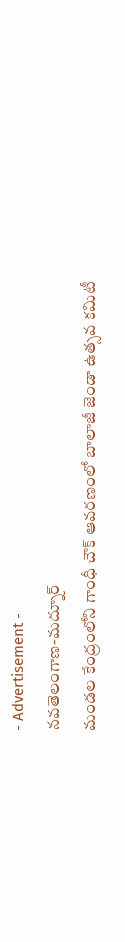- Advertisement -
నవతెలంగాణ-మద్నూర్
మండల కేంద్రంలోని గాంధీ చౌక్ ఆవరణంలో బాలాజీ జెండా ఉత్సవ కమిటీ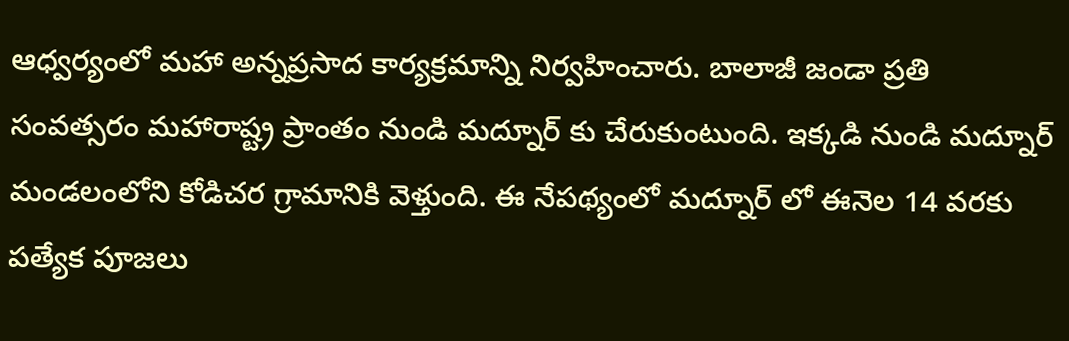ఆధ్వర్యంలో మహా అన్నప్రసాద కార్యక్రమాన్ని నిర్వహించారు. బాలాజీ జండా ప్రతి సంవత్సరం మహారాష్ట్ర ప్రాంతం నుండి మద్నూర్ కు చేరుకుంటుంది. ఇక్కడి నుండి మద్నూర్ మండలంలోని కోడిచర గ్రామానికి వెళ్తుంది. ఈ నేపథ్యంలో మద్నూర్ లో ఈనెల 14 వరకు పత్యేక పూజలు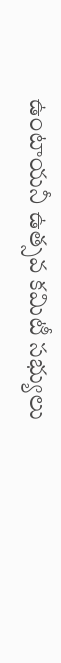ఉంటాయనీ ఉత్సవ కమిటీ సభ్యులు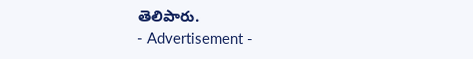తెలిపారు.
- Advertisement -